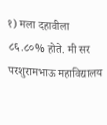१) मला दहावीला ८६.८०% होते. मी सर परशुरामभाऊ महाविद्यालय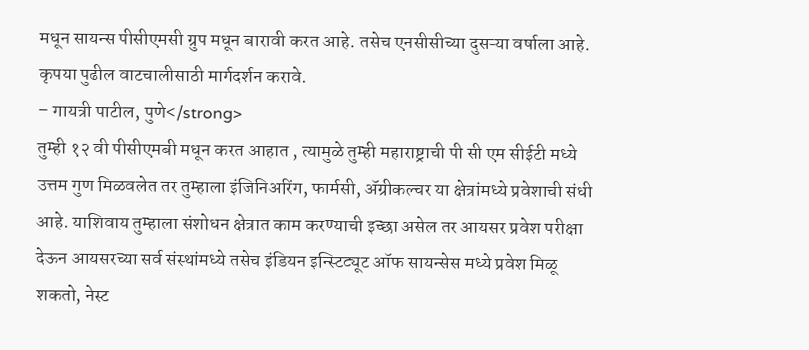मधून सायन्स पीसीएमसी ग्रुप मधून बारावी करत आहे. तसेच एनसीसीच्या दुसऱ्या वर्षाला आहे. कृपया पुढील वाटचालीसाठी मार्गदर्शन करावे.
– गायत्री पाटील, पुणे</strong>
तुम्ही १२ वी पीसीएमबी मधून करत आहात , त्यामुळे तुम्ही महाराष्ट्राची पी सी एम सीईटी मध्ये उत्तम गुण मिळवलेत तर तुम्हाला इंजिनिअरिंग, फार्मसी, ॲग्रीकल्चर या क्षेत्रांमध्ये प्रवेशाची संधी आहे. याशिवाय तुम्हाला संशोधन क्षेत्रात काम करण्याची इच्छा असेल तर आयसर प्रवेश परीक्षा देऊन आयसरच्या सर्व संस्थांमध्ये तसेच इंडियन इन्स्टिट्यूट ऑफ सायन्सेस मध्ये प्रवेश मिळू शकतो, नेस्ट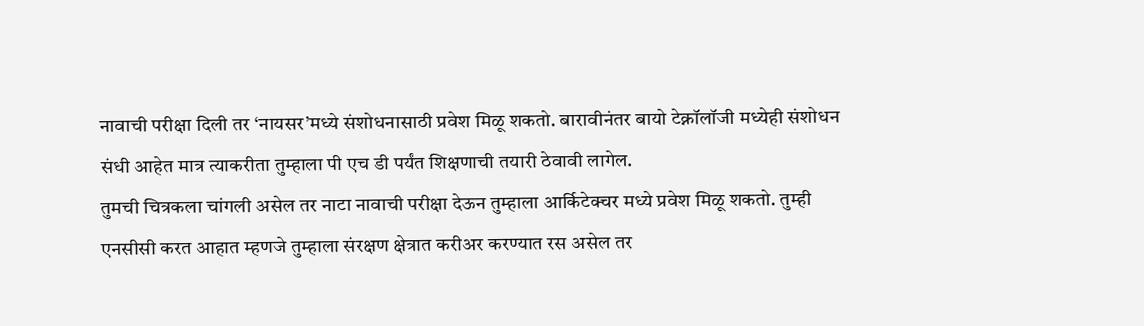नावाची परीक्षा दिली तर ‘नायसर’मध्ये संशोधनासाठी प्रवेश मिळू शकतो. बारावीनंतर बायो टेक्नॉलॉजी मध्येही संशोधन संधी आहेत मात्र त्याकरीता तुम्हाला पी एच डी पर्यंत शिक्षणाची तयारी ठेवावी लागेल.
तुमची चित्रकला चांगली असेल तर नाटा नावाची परीक्षा देऊन तुम्हाला आर्किटेक्चर मध्ये प्रवेश मिळू शकतो. तुम्ही एनसीसी करत आहात म्हणजे तुम्हाला संरक्षण क्षेत्रात करीअर करण्यात रस असेल तर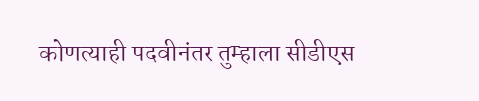कोणत्याही पदवीनंतर तुम्हाला सीडीएस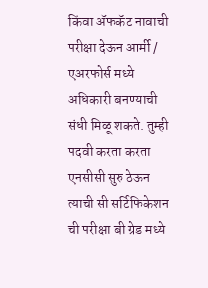किंवा ॲफकॅट नावाची परीक्षा देऊन आर्मी / एअरफोर्स मध्ये अधिकारी बनण्याची संधी मिळू शकते. तुम्ही पदवी करता करता एनसीसी सुरु ठेऊन त्याची सी सर्टिफिकेशन ची परीक्षा बी ग्रेड मध्ये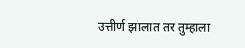उत्तीर्ण झालात तर तुम्हाला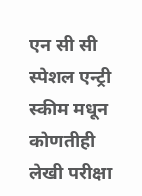एन सी सी स्पेशल एन्ट्री स्कीम मधून कोणतीही लेखी परीक्षा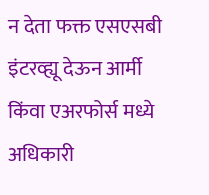न देता फक्त एसएसबी इंटरव्ह्यू देऊन आर्मी किंवा एअरफोर्स मध्ये अधिकारी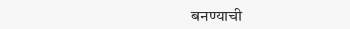बनण्याची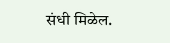संधी मिळेल.